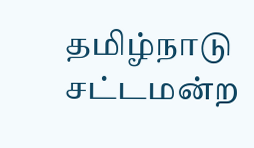தமிழ்நாடு சட்டமன்ற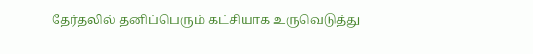தேர்தலில் தனிப்பெரும் கட்சியாக உருவெடுத்து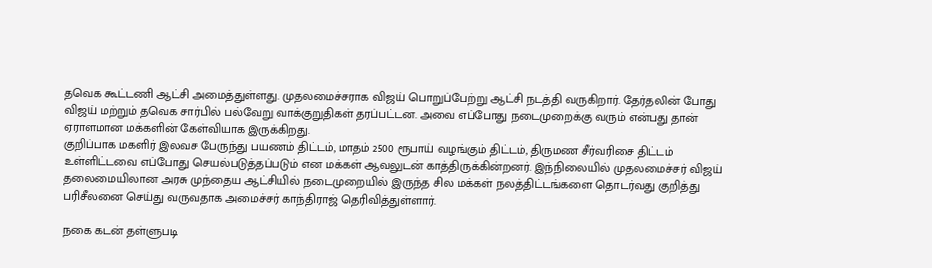தவெக கூட்டணி ஆட்சி அமைத்துள்ளது. முதலமைச்சராக விஜய் பொறுப்பேற்று ஆட்சி நடத்தி வருகிறார். தேர்தலின் போது விஜய் மற்றும் தவெக சார்பில் பல்வேறு வாக்குறுதிகள் தரப்பட்டன. அவை எப்போது நடைமுறைக்கு வரும் என்பது தான் ஏராளமான மக்களின் கேள்வியாக இருக்கிறது.
குறிப்பாக மகளிர் இலவச பேருந்து பயணம் திட்டம், மாதம் 2500 ரூபாய் வழங்கும் திட்டம், திருமண சீர்வரிசை திட்டம் உள்ளிட்டவை எப்போது செயல்படுத்தப்படும் என மக்கள் ஆவலுடன் காத்திருக்கின்றனர். இந்நிலையில் முதலமைச்சர் விஜய் தலைமையிலான அரசு முந்தைய ஆட்சியில் நடைமுறையில் இருந்த சில மக்கள் நலத்திட்டங்களை தொடர்வது குறித்து பரிசீலனை செய்து வருவதாக அமைச்சர் காந்திராஜ் தெரிவித்துள்ளார்.

நகை கடன் தள்ளுபடி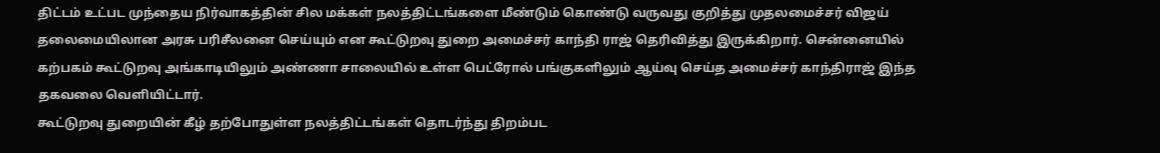திட்டம் உட்பட முந்தைய நிர்வாகத்தின் சில மக்கள் நலத்திட்டங்களை மீண்டும் கொண்டு வருவது குறித்து முதலமைச்சர் விஜய் தலைமையிலான அரசு பரிசீலனை செய்யும் என கூட்டுறவு துறை அமைச்சர் காந்தி ராஜ் தெரிவித்து இருக்கிறார். சென்னையில் கற்பகம் கூட்டுறவு அங்காடியிலும் அண்ணா சாலையில் உள்ள பெட்ரோல் பங்குகளிலும் ஆய்வு செய்த அமைச்சர் காந்திராஜ் இந்த தகவலை வெளியிட்டார்.
கூட்டுறவு துறையின் கீழ் தற்போதுள்ள நலத்திட்டங்கள் தொடர்ந்து திறம்பட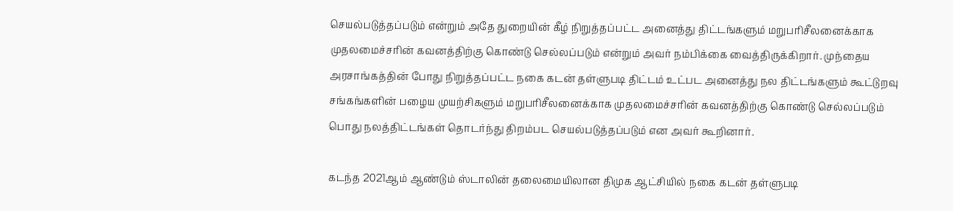செயல்படுத்தப்படும் என்றும் அதே துறையின் கீழ் நிறுத்தப்பட்ட அனைத்து திட்டங்களும் மறுபரிசீலனைக்காக முதலமைச்சரின் கவனத்திற்கு கொண்டு செல்லப்படும் என்றும் அவர் நம்பிக்கை வைத்திருக்கிறார். முந்தைய அரசாங்கத்தின் போது நிறுத்தப்பட்ட நகை கடன் தள்ளுபடி திட்டம் உட்பட அனைத்து நல திட்டங்களும் கூட்டுறவு சங்கங்களின் பழைய முயற்சிகளும் மறுபரிசீலனைக்காக முதலமைச்சரின் கவனத்திற்கு கொண்டு செல்லப்படும் பொது நலத்திட்டங்கள் தொடர்ந்து திறம்பட செயல்படுத்தப்படும் என அவர் கூறினார்.

கடந்த 2021ஆம் ஆண்டும் ஸ்டாலின் தலைமையிலான திமுக ஆட்சியில் நகை கடன் தள்ளுபடி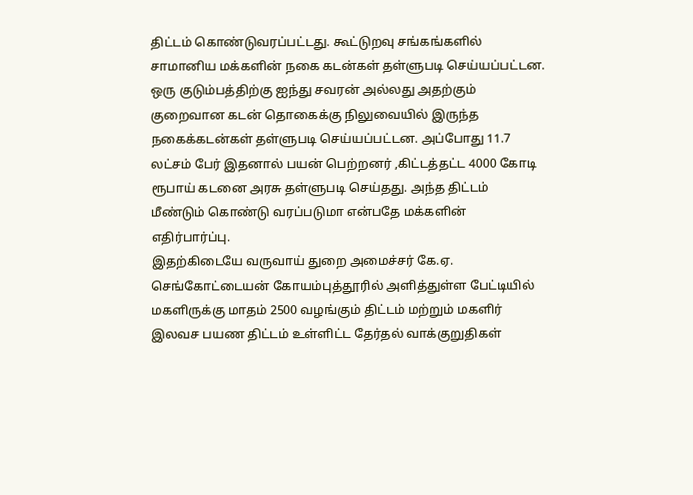திட்டம் கொண்டுவரப்பட்டது. கூட்டுறவு சங்கங்களில் சாமானிய மக்களின் நகை கடன்கள் தள்ளுபடி செய்யப்பட்டன. ஒரு குடும்பத்திற்கு ஐந்து சவரன் அல்லது அதற்கும் குறைவான கடன் தொகைக்கு நிலுவையில் இருந்த நகைக்கடன்கள் தள்ளுபடி செய்யப்பட்டன. அப்போது 11.7 லட்சம் பேர் இதனால் பயன் பெற்றனர் ,கிட்டத்தட்ட 4000 கோடி ரூபாய் கடனை அரசு தள்ளுபடி செய்தது. அந்த திட்டம் மீண்டும் கொண்டு வரப்படுமா என்பதே மக்களின் எதிர்பார்ப்பு.
இதற்கிடையே வருவாய் துறை அமைச்சர் கே.ஏ. செங்கோட்டையன் கோயம்புத்தூரில் அளித்துள்ள பேட்டியில் மகளிருக்கு மாதம் 2500 வழங்கும் திட்டம் மற்றும் மகளிர் இலவச பயண திட்டம் உள்ளிட்ட தேர்தல் வாக்குறுதிகள்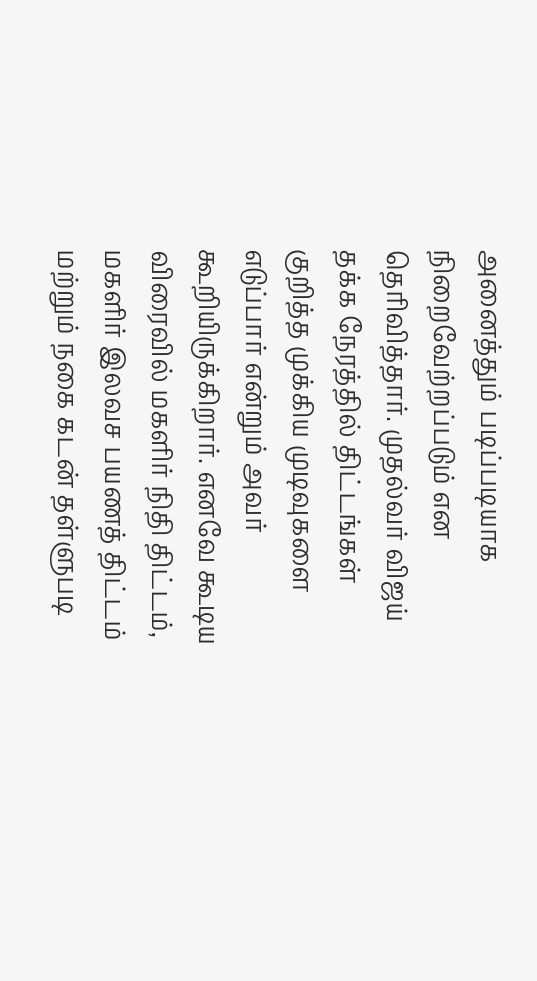அனைத்தும் படிப்படியாக நிறைவேற்றப்படும் என தெரிவித்தார். முதல்வர் விஜய் தக்க நேரத்தில் திட்டங்கள் குறித்த முக்கிய முடிவுகளை எடுப்பார் என்றும் அவர் கூறியிருக்கிறார். எனவே கூடிய விரைவில் மகளிர் நிதி திட்டம், மகளிர் இலவச பயணத் திட்டம் மற்றும் நகை கடன் தள்ளுபடி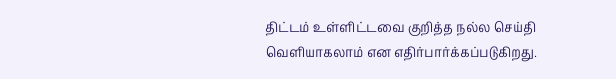திட்டம் உள்ளிட்டவை குறித்த நல்ல செய்தி வெளியாகலாம் என எதிர்பார்க்கப்படுகிறது.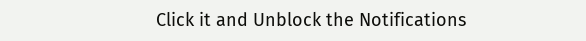Click it and Unblock the Notifications